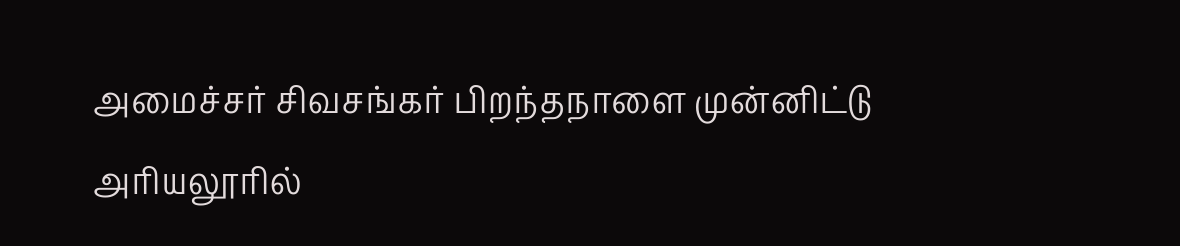அமைச்சர் சிவசங்கர் பிறந்தநாளை முன்னிட்டு அரியலூரில்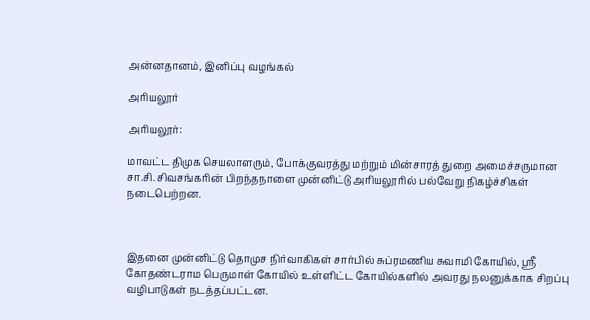அன்னதானம், இனிப்பு வழங்கல்

அரியலூர்

அரியலூர்:

மாவட்ட திமுக செயலாளரும், போக்குவரத்து மற்றும் மின்சாரத் துறை அமைச்சருமான சா.சி. சிவசங்கரின் பிறந்தநாளை முன்னிட்டு அரியலூரில் பல்வேறு நிகழ்ச்சிகள் நடைபெற்றன.



இதனை முன்னிட்டு தொமுச நிர்வாகிகள் சார்பில் சுப்ரமணிய சுவாமி கோயில், ஸ்ரீ கோதண்டராம பெருமாள் கோயில் உள்ளிட்ட கோயில்களில் அவரது நலனுக்காக சிறப்பு வழிபாடுகள் நடத்தப்பட்டன.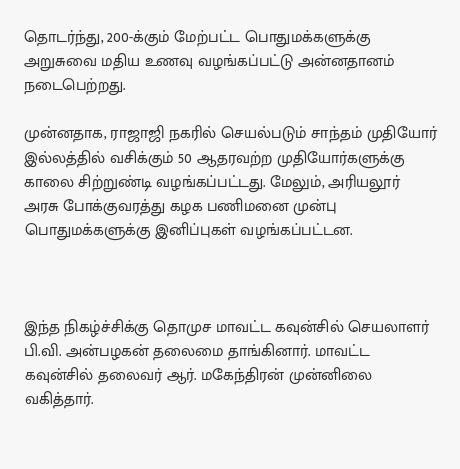தொடர்ந்து, 200-க்கும் மேற்பட்ட பொதுமக்களுக்கு அறுசுவை மதிய உணவு வழங்கப்பட்டு அன்னதானம் நடைபெற்றது.

முன்னதாக, ராஜாஜி நகரில் செயல்படும் சாந்தம் முதியோர் இல்லத்தில் வசிக்கும் 50 ஆதரவற்ற முதியோர்களுக்கு காலை சிற்றுண்டி வழங்கப்பட்டது. மேலும், அரியலூர் அரசு போக்குவரத்து கழக பணிமனை முன்பு பொதுமக்களுக்கு இனிப்புகள் வழங்கப்பட்டன.



இந்த நிகழ்ச்சிக்கு தொமுச மாவட்ட கவுன்சில் செயலாளர் பி.வி. அன்பழகன் தலைமை தாங்கினார். மாவட்ட கவுன்சில் தலைவர் ஆர். மகேந்திரன் முன்னிலை வகித்தார்.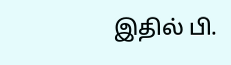இதில் பி.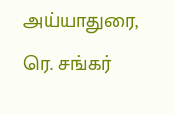அய்யாதுரை, ரெ. சங்கர்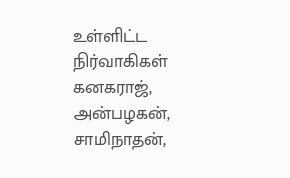உள்ளிட்ட நிர்வாகிகள் கனகராஜ், அன்பழகன், சாமிநாதன்,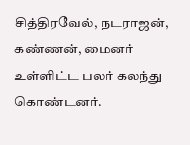சித்திரவேல், நடராஜன், கண்ணன், மைனர் உள்ளிட்ட பலர் கலந்து கொண்டனர்.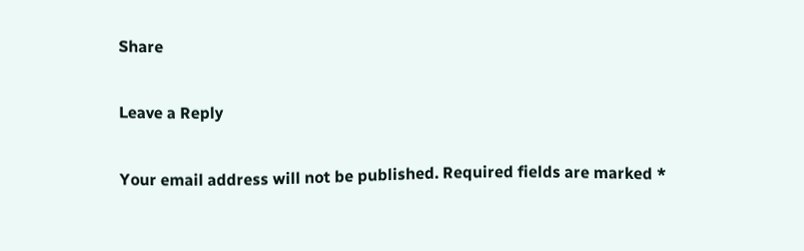Share

Leave a Reply

Your email address will not be published. Required fields are marked *